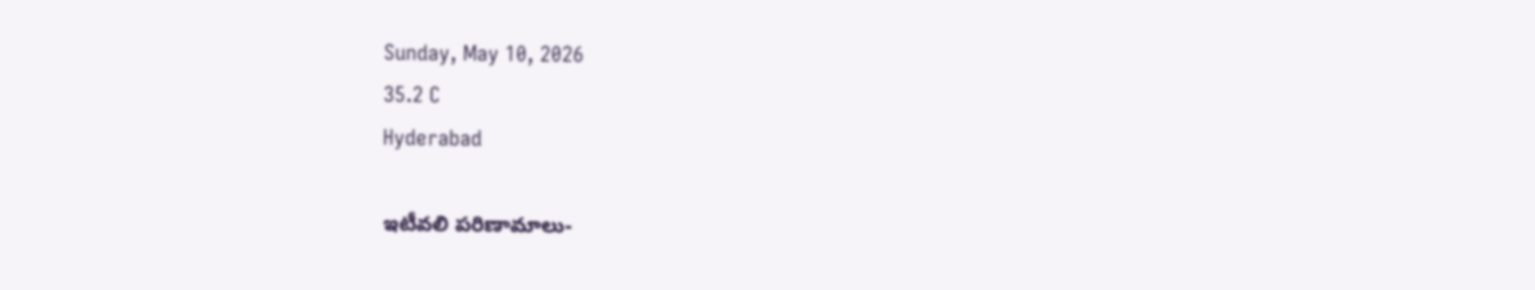Sunday, May 10, 2026
35.2 C
Hyderabad

ఇటీవలి పరిణామాలు-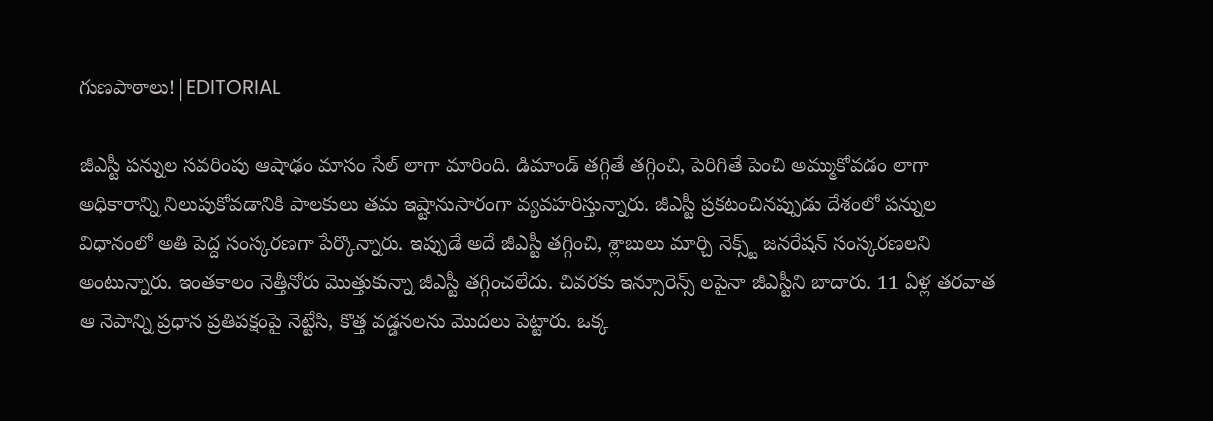గుణపాఠాలు!|EDITORIAL

జీఎస్టీ పన్నుల సవరింపు ఆషాఢం మాసం సేల్ లాగా మారింది. డిమాండ్ తగ్గితే తగ్గించి, పెరిగితే పెంచి అమ్ముకోవడం లాగా అధికారాన్ని నిలుపుకోవడానికి పాలకులు తమ ఇష్టానుసారంగా వ్యవహరిస్తున్నారు. జీఎస్టీ ప్రకటంచినప్పుడు దేశంలో పన్నుల విధానంలో అతి పెద్ద సంస్కరణగా పేర్కొన్నారు. ఇప్పుడే అదే జీఎస్టీ తగ్గించి, శ్లాబులు మార్చి నెక్స్ట్ జనరేషన్ సంస్కరణలని అంటున్నారు. ఇంతకాలం నెత్తీనోరు మొత్తుకున్నా జీఎస్టీ తగ్గించలేదు. చివరకు ఇన్సూరెన్స్ లపైనా జీఎస్టీని బాదారు. 11 ఏళ్ల తరవాత ఆ నెపాన్ని ప్రధాన ప్రతిపక్షంపై నెట్టేసి, కొత్త వడ్డనలను మొదలు పెట్టారు. ఒక్క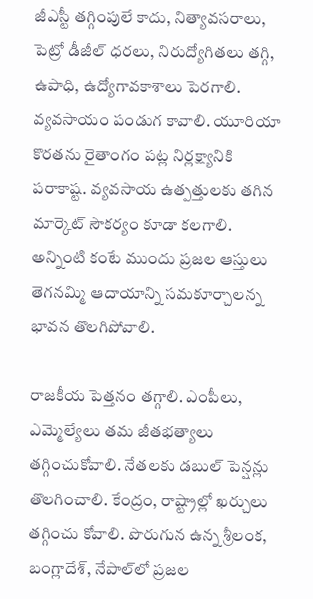జీఎస్టీ తగ్గింపులే కాదు, నిత్యావసరాలు, పెట్రో డీజీల్ ధరలు, నిరుద్యోగితలు తగ్గి, ఉపాధి, ఉద్యోగావకాశాలు పెరగాలి. వ్యవసాయం పండుగ కావాలి. యూరియా కొరతను రైతాంగం పట్ల నిర్లక్ష్యానికి పరాకాష్ట. వ్యవసాయ ఉత్పత్తులకు తగిన మార్కెట్‌ సౌకర్యం కూడా కలగాలి. అన్నింటి కంటే ముందు ప్రజల ఆస్తులు తెగనమ్మి ఆదాయాన్ని సమకూర్చాలన్న భావన తొలగిపోవాలి.

రాజకీయ పెత్తనం తగ్గాలి. ఎంపీలు, ఎమ్మెల్యేలు తమ జీతభత్యాలు తగ్గించుకోవాలి. నేతలకు డబుల్‌ పెన్షన్లు తొలగించాలి. కేంద్రం, రాష్ట్రాల్లో ఖర్చులు తగ్గించు కోవాలి. పొరుగున ఉన్న శ్రీలంక, బంగ్లాదేశ్‌, నేపాల్‌లో ప్రజల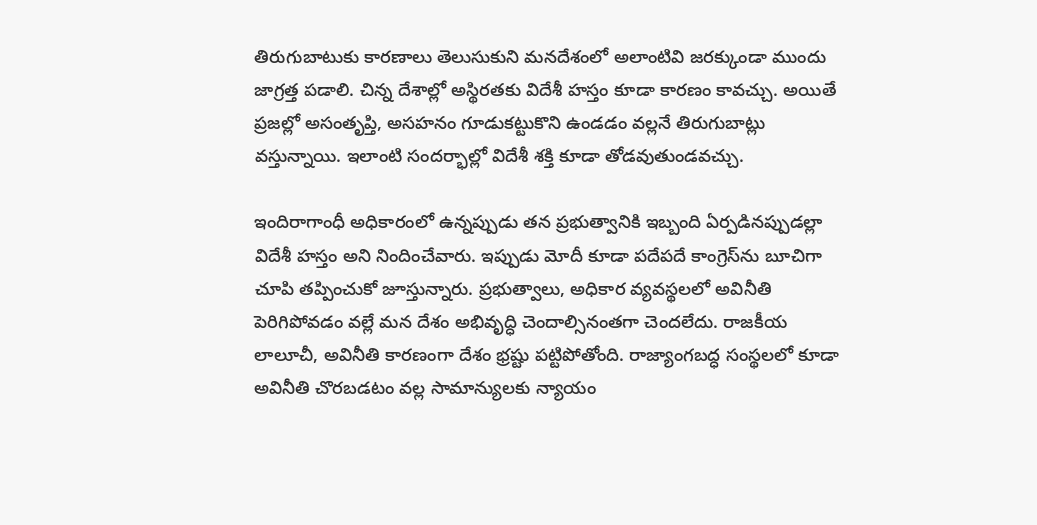తిరుగుబాటుకు కారణాలు తెలుసుకుని మనదేశంలో అలాంటివి జరక్కుండా ముందు జాగ్రత్త పడాలి. చిన్న దేశాల్లో అస్థిరతకు విదేశీ హస్తం కూడా కారణం కావచ్చు. అయితే ప్రజల్లో అసంతృప్తి, అసహనం గూడుకట్టుకొని ఉండడం వల్లనే తిరుగుబాట్లు వస్తున్నాయి. ఇలాంటి సందర్భాల్లో విదేశీ శక్తి కూడా తోడవుతుండవచ్చు.

ఇందిరాగాంధీ అధికారంలో ఉన్నప్పుడు తన ప్రభుత్వానికి ఇబ్బంది ఏర్పడినప్పుడల్లా విదేశీ హస్తం అని నిందించేవారు. ఇప్పుడు మోదీ కూడా పదేపదే కాంగ్రెస్‌ను బూచిగా చూపి తప్పించుకో జూస్తున్నారు. ప్రభుత్వాలు, అధికార వ్యవస్థలలో అవినీతి పెరిగిపోవడం వల్లే మన దేశం అభివృద్ధి చెందాల్సినంతగా చెందలేదు. రాజకీయ లాలూచీ, అవినీతి కారణంగా దేశం భ్రష్టు పట్టిపోతోంది. రాజ్యాంగబద్ధ సంస్థలలో కూడా అవినీతి చొరబడటం వల్ల సామాన్యులకు న్యాయం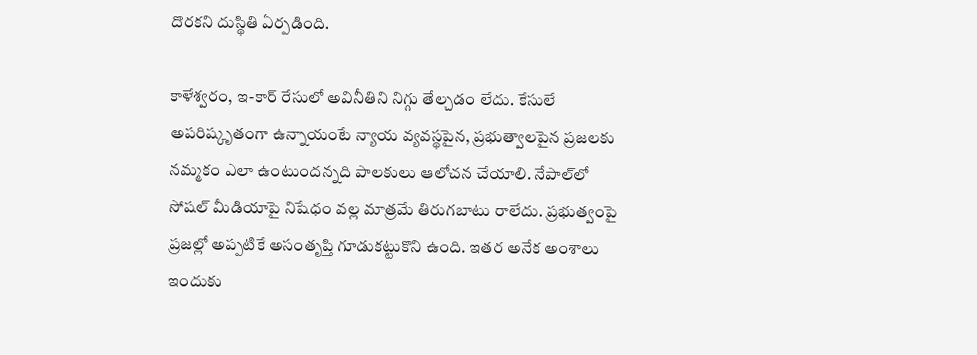దొరకని దుస్థితి ఏర్పడింది.

కాళేశ్వరం, ఇ-కార్‌ రేసులో అవినీతిని నిగ్గు తేల్చడం లేదు. కేసులే అపరిష్కృతంగా ఉన్నాయంటే న్యాయ వ్యవస్థపైన, ప్రభుత్వాలపైన ప్రజలకు నమ్మకం ఎలా ఉంటుందన్నది పాలకులు ఆలోచన చేయాలి. నేపాల్‌లో సోషల్ మీడియాపై నిషేధం వల్ల మాత్రమే తిరుగబాటు రాలేదు. ప్రభుత్వంపై ప్రజల్లో అప్పటికే అసంతృప్తి గూడుకట్టుకొని ఉంది. ఇతర అనేక అంశాలు ఇందుకు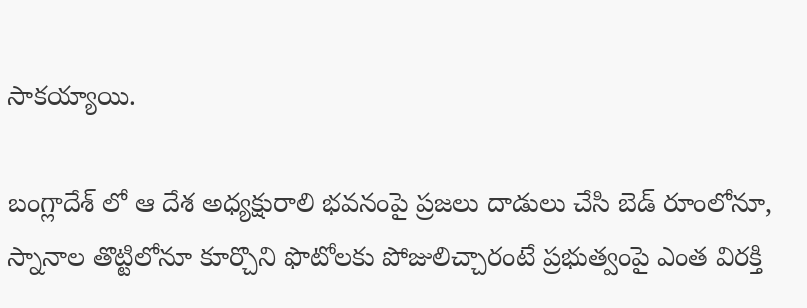సాకయ్యాయి.

బంగ్లాదేశ్ లో ఆ దేశ అధ్యక్షురాలి భవనంపై ప్రజలు దాడులు చేసి బెడ్‌ రూంలోనూ, స్నానాల తొట్టిలోనూ కూర్చొని ఫొటోలకు పోజులిచ్చారంటే ప్రభుత్వంపై ఎంత విరక్తి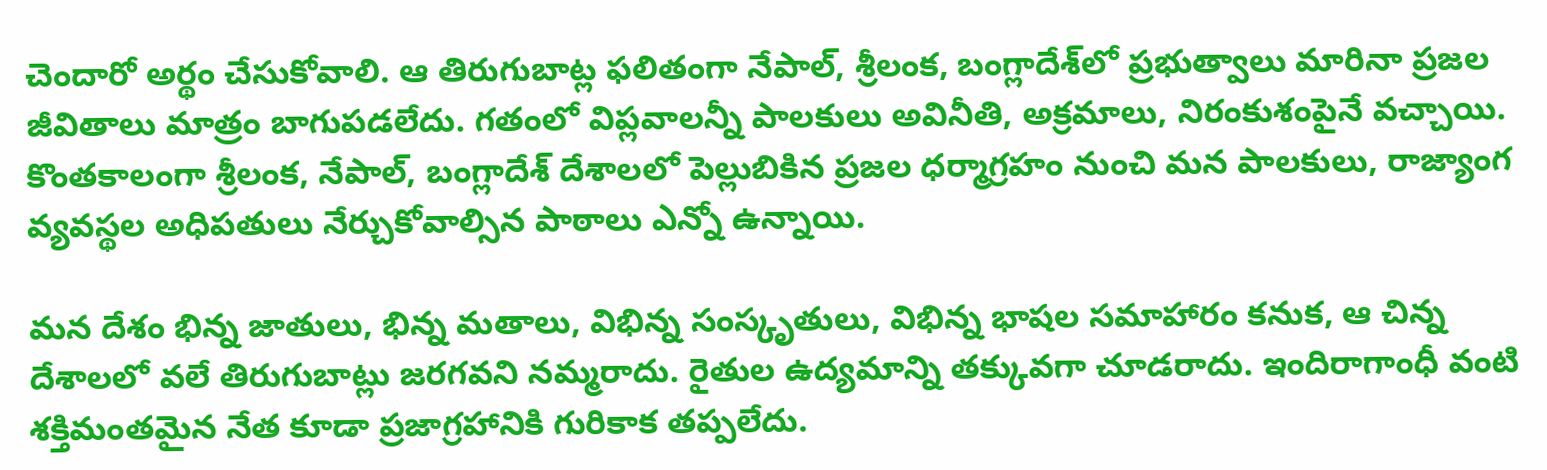చెందారో అర్థం చేసుకోవాలి. ఆ తిరుగుబాట్ల ఫలితంగా నేపాల్, శ్రీలంక, బంగ్లాదేశ్‌లో ప్రభుత్వాలు మారినా ప్రజల జీవితాలు మాత్రం బాగుపడలేదు. గతంలో విప్లవాలన్నీ పాలకులు అవినీతి, అక్రమాలు, నిరంకుశంపైనే వచ్చాయి. కొంతకాలంగా శ్రీలంక, నేపాల్‌, బంగ్లాదేశ్‌ దేశాలలో పెల్లుబికిన ప్రజల ధర్మాగ్రహం నుంచి మన పాలకులు, రాజ్యాంగ వ్యవస్థల అధిపతులు నేర్చుకోవాల్సిన పాఠాలు ఎన్నో ఉన్నాయి.

మన దేశం భిన్న జాతులు, భిన్న మతాలు, విభిన్న సంస్కృతులు, విభిన్న భాషల సమాహారం కనుక, ఆ చిన్న దేశాలలో వలే తిరుగుబాట్లు జరగవని నమ్మరాదు. రైతుల ఉద్యమాన్ని తక్కువగా చూడరాదు. ఇందిరాగాంధీ వంటి శక్తిమంతమైన నేత కూడా ప్రజాగ్రహానికి గురికాక తప్పలేదు.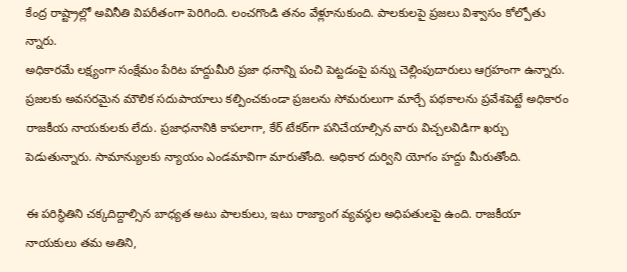కేంద్ర రాష్ట్రాల్లో అవినీతి విపరీతంగా పెరిగింది. లంచగొండి తనం వేళ్లూనుకుంది. పాలకులపై ప్రజలు విశ్వాసం కోల్పోతు న్నారు.
అధికారమే లక్ష్యంగా సంక్షేమం పేరిట హద్దుమీరి ప్రజా ధనాన్ని పంచి పెట్టడంపై పన్ను చెల్లింపుదారులు ఆగ్రహంగా ఉన్నారు. ప్రజలకు అవసరమైన మౌలిక సదుపాయాలు కల్పించకుండా ప్రజలను సోమరులుగా మార్చే పథకాలను ప్రవేశపెట్టే అధికారం రాజకీయ నాయకులకు లేదు. ప్రజాధనానికి కాపలాగా, కేర్‌ టేకర్‌గా పనిచేయాల్సిన వారు విచ్చలవిడిగా ఖర్చు పెడుతున్నారు. సామాన్యులకు న్యాయం ఎండమావిగా మారుతోంది. అధికార దుర్విని యోగం హద్దు మీరుతోంది.

ఈ పరిస్థితిని చక్కదిద్దాల్సిన బాధ్యత అటు పాలకులు, ఇటు రాజ్యాంగ వ్యవస్థల అధిపతులపై ఉంది. రాజకీయా నాయకులు తమ అతిని,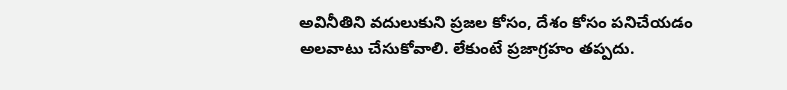అవినీతిని వదులుకుని ప్రజల కోసం, దేశం కోసం పనిచేయడం అలవాటు చేసుకోవాలి. లేకుంటే ప్రజాగ్రహం తప్పదు.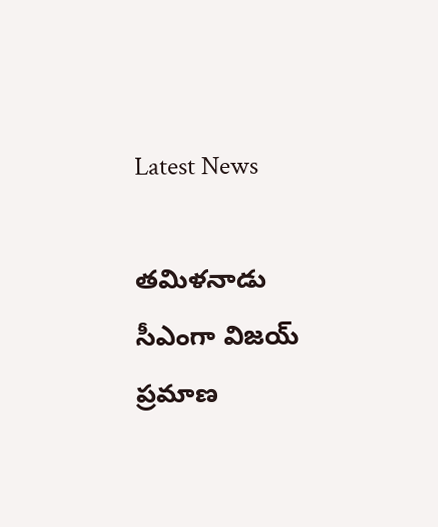Latest News

తమిళనాడు సీఎంగా విజయ్ ప్రమాణ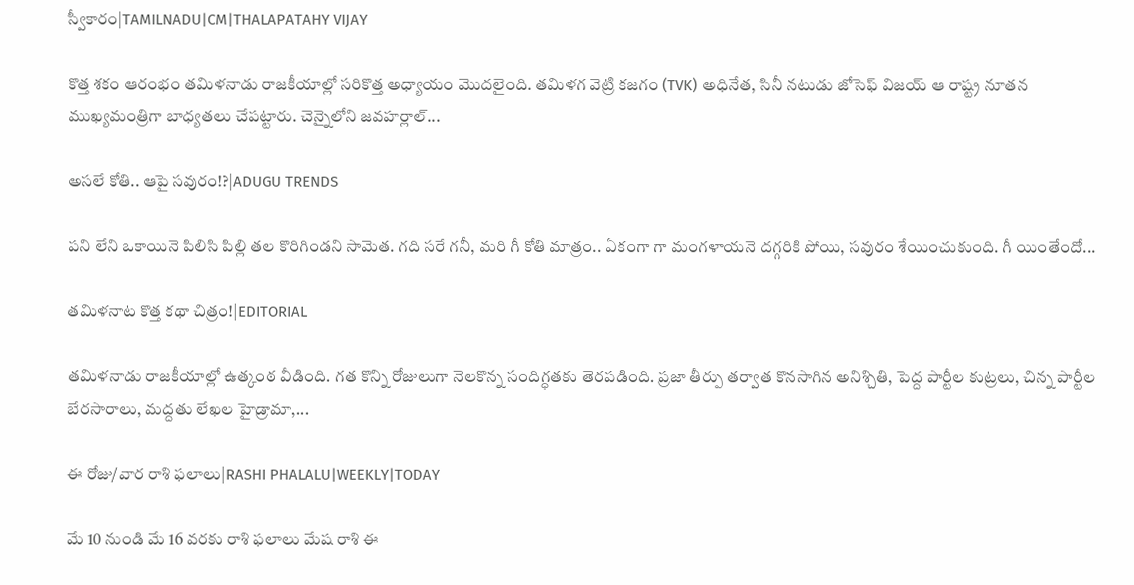స్వీకారం|TAMILNADU|CM|THALAPATAHY VIJAY

కొత్త శకం ఆరంభం తమిళనాడు రాజకీయాల్లో సరికొత్త అధ్యాయం మొదలైంది. తమిళగ వెట్రి కజగం (TVK) అధినేత, సినీ నటుడు జోసెఫ్ విజయ్ ఆ రాష్ట్ర నూతన ముఖ్యమంత్రిగా బాధ్యతలు చేపట్టారు. చెన్నైలోని జవహర్లాల్...

అసలే కోతి.. ఆపై సవురం!?|ADUGU TRENDS

పని లేని ఒకాయినె పిలిసి పిల్లి తల కొరిగిండని సామెత. గది సరే గనీ, మరి గీ కోతి మాత్రం.. ఏకంగా గా మంగళాయనె దగ్గరికి పోయి, సవురం శేయించుకుంది. గీ యింతేందో...

తమిళనాట కొత్త కథా చిత్రం!|EDITORIAL

తమిళనాడు రాజకీయాల్లో ఉత్కంఠ వీడింది. గత కొన్ని రోజులుగా నెలకొన్న సందిగ్ధతకు తెరపడింది. ప్రజా తీర్పు తర్వాత కొనసాగిన అనిశ్చితి, పెద్ద పార్టీల కుట్రలు, చిన్న పార్టీల బేరసారాలు, మద్దతు లేఖల హైడ్రామా,...

ఈ రోజు/వార రాశి ఫలాలు|RASHI PHALALU|WEEKLY|TODAY

మే 10 నుండి మే 16 వరకు రాశి ఫలాలు మేష రాశి ఈ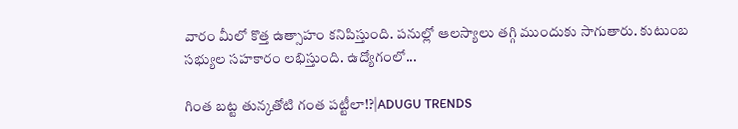వారం మీలో కొత్త ఉత్సాహం కనిపిస్తుంది. పనుల్లో ఆలస్యాలు తగ్గి ముందుకు సాగుతారు. కుటుంబ సభ్యుల సహకారం లభిస్తుంది. ఉద్యోగంలో...

గింత బట్ట తున్కతోటి గంత పట్టీలా!?|ADUGU TRENDS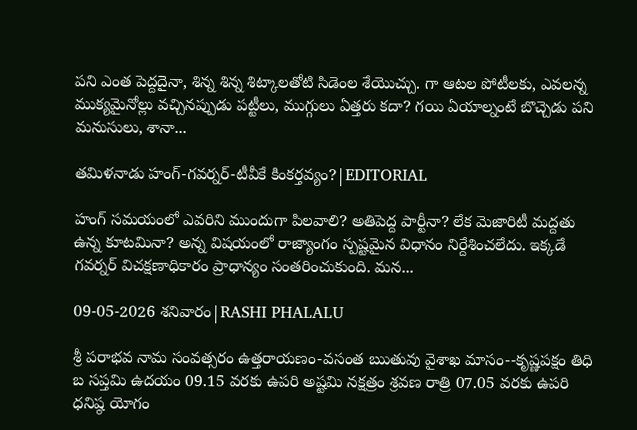పని ఎంత పెద్దదైనా, శిన్న శిన్న శిట్కాలతోటి సిడెంల శేయొచ్చు. గా ఆటల పోటీలకు, ఎవలన్న ముక్యమైనోల్లు వచ్చినప్పుడు పట్టీలు, ముగ్గులు ఏత్తరు కదా? గయి ఏయాల్నంటే బొచ్చెడు పని మనుసులు, శానా...

తమిళనాడు హంగ్-గవర్నర్-టీవీకే కింకర్తవ్యం?|EDITORIAL

హంగ్ సమయంలో ఎవరిని ముందుగా పిలవాలి? అతిపెద్ద పార్టీనా? లేక మెజారిటీ మద్దతు ఉన్న కూటమినా? అన్న విషయంలో రాజ్యాంగం స్పష్టమైన విధానం నిర్దేశించలేదు. ఇక్కడే గవర్నర్ విచక్షణాధికారం ప్రాధాన్యం సంతరించుకుంది. మన...

09-05-2026 శనివారం|RASHI PHALALU

శ్రీ పరాభవ నామ సంవత్సరం ఉత్తరాయణం-వసంత ఋతువు వైశాఖ మాసం--కృష్ణపక్షం తిధి బ సప్తమి ఉదయం 09.15 వరకు ఉపరి అష్టమి నక్షత్రం శ్రవణ రాత్రి 07.05 వరకు ఉపరి ధనిష్ఠ యోగం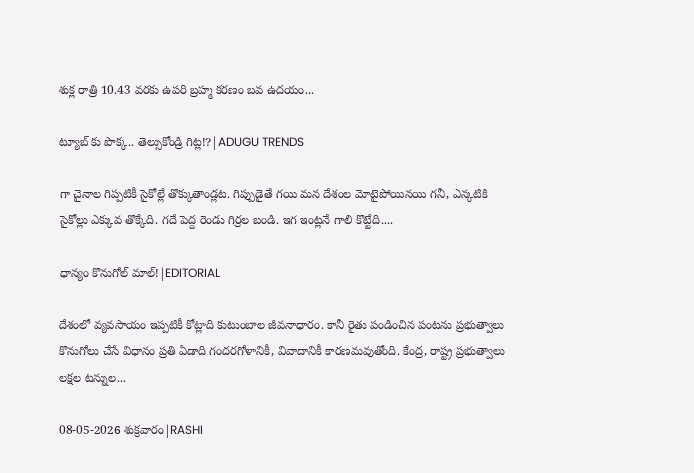శుక్ల రాత్రి 10.43 వరకు ఉపరి బ్రహ్మ కరణం బవ ఉదయం...

ట్యూబ్ కు పొక్క.. తెల్సుకోండ్రి గిట్ల!?|ADUGU TRENDS

గా చైనాల గిప్పటికీ సైకోల్లే తొక్కుతాండ్లట. గిప్పుడైతే గయి మన దేశంల మోటైపోయినయి గనీ, ఎన్కటికి సైకోల్లు ఎక్కువ తొక్కేది. గదే పెద్ద రెండు గిర్రల బండి. ఇగ ఇంట్లనే గాలి కొట్టేది....

ధాన్యం కొనుగోల్ మాల్!|EDITORIAL

దేశంలో వ్యవసాయం ఇప్పటికీ కోట్లాది కుటుంబాల జీవనాధారం. కానీ రైతు పండించిన పంటను ప్రభుత్వాలు కొనుగోలు చేసే విధానం ప్రతి ఏడాది గందరగోళానికీ, వివాదానికీ కారణమవుతోంది. కేంద్ర, రాష్ట్ర ప్రభుత్వాలు లక్షల టన్నుల...

08-05-2026 శుక్రవారం|RASHI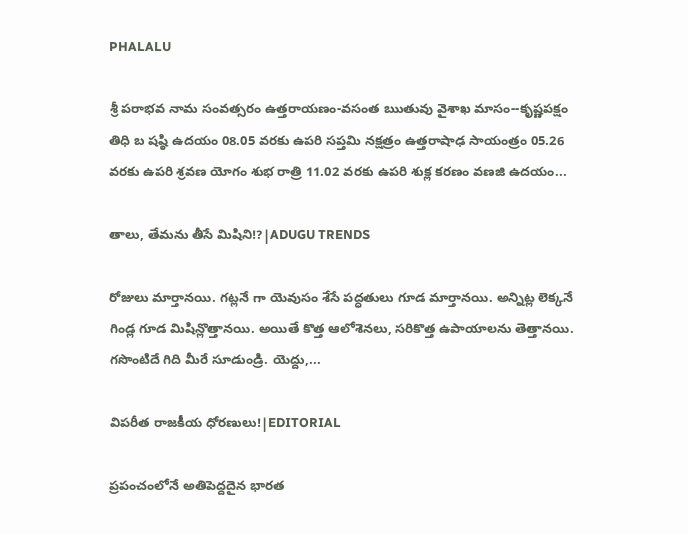PHALALU

శ్రీ పరాభవ నామ సంవత్సరం ఉత్తరాయణం-వసంత ఋతువు వైశాఖ మాసం--కృష్ణపక్షం తిధి బ షష్ఠి ఉదయం 08.05 వరకు ఉపరి సప్తమి నక్షత్రం ఉత్తరాషాఢ సాయంత్రం 05.26 వరకు ఉపరి శ్రవణ యోగం శుభ రాత్రి 11.02 వరకు ఉపరి శుక్ల కరణం వణజి ఉదయం...

తాలు, తేమను తీసే మిషిని!?|ADUGU TRENDS

రోజులు మార్తానయి. గట్లనే గా యెవుసం శేసే పద్ధతులు గూడ మార్తానయి. అన్నిట్ల లెక్కనే గిండ్ల గూడ మిషిన్లొత్తానయి. అయితే కొత్త ఆలోశెనలు, సరికొత్త ఉపాయాలను తెత్తానయి. గసొంటిదే గిది మీరే సూడుండ్రి. యెద్దు,...

విపరీత రాజకీయ ధోరణులు!|EDITORIAL

ప్రపంచంలోనే అతిపెద్దదైన భారత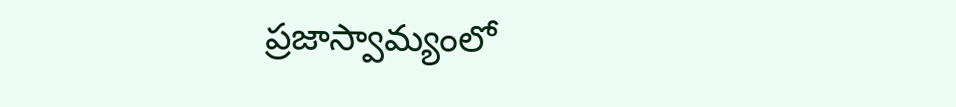ప్రజాస్వామ్యంలో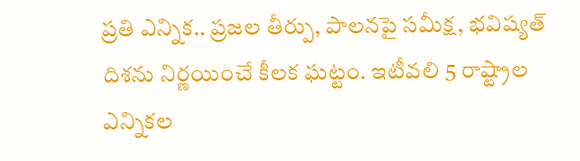ప్రతి ఎన్నిక.. ప్రజల తీర్పు, పాలనపై సమీక్ష, భవిష్యత్ దిశను నిర్ణయించే కీలక ఘట్టం. ఇటీవలి 5 రాష్ట్రాల ఎన్నికల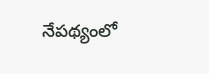నేపథ్యంలో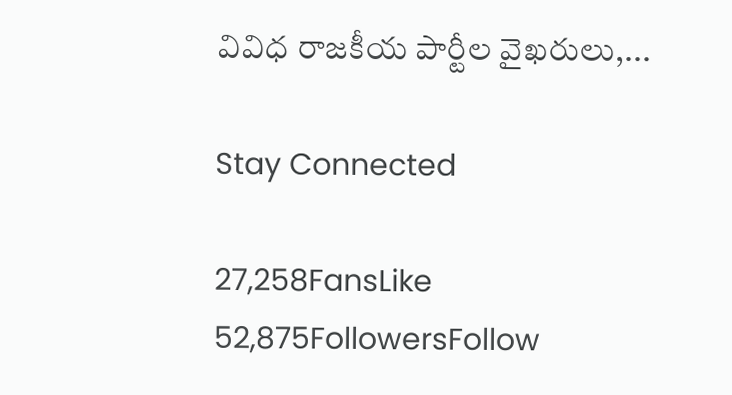వివిధ రాజకీయ పార్టీల వైఖరులు,...

Stay Connected

27,258FansLike
52,875FollowersFollow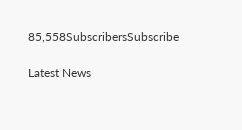85,558SubscribersSubscribe

Latest News